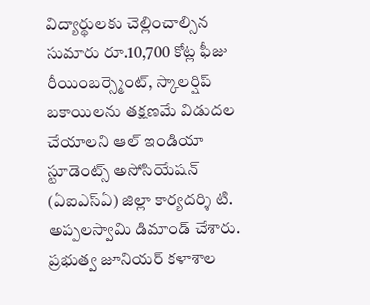విద్యార్థులకు చెల్లించాల్సిన సుమారు రూ.10,700 కోట్ల ఫీజు రీయింబర్స్మెంట్, స్కాలర్షిప్ బకాయిలను తక్షణమే విడుదల చేయాలని ఆల్ ఇండియా స్టూడెంట్స్ అసోసియేషన్ (ఏఐఎస్ఏ) జిల్లా కార్యదర్శి టి. అప్పలస్వామి డిమాండ్ చేశారు. ప్రభుత్వ జూనియర్ కళాశాల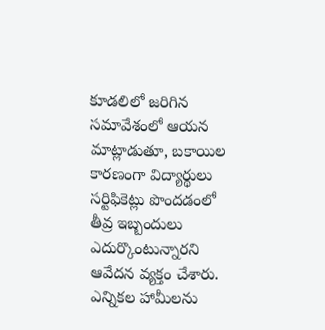కూడలిలో జరిగిన సమావేశంలో ఆయన మాట్లాడుతూ, బకాయిల కారణంగా విద్యార్థులు సర్టిఫికెట్లు పొందడంలో తీవ్ర ఇబ్బందులు ఎదుర్కొంటున్నారని ఆవేదన వ్యక్తం చేశారు. ఎన్నికల హామీలను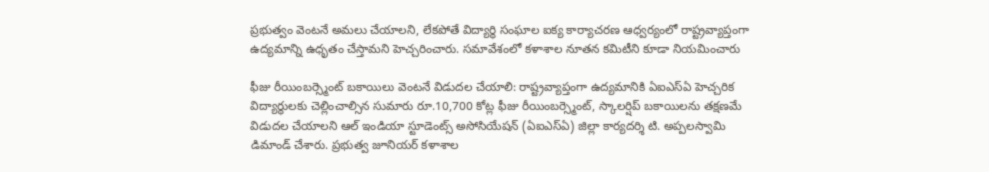ప్రభుత్వం వెంటనే అమలు చేయాలని, లేకపోతే విద్యార్థి సంఘాల ఐక్య కార్యాచరణ ఆధ్వర్యంలో రాష్ట్రవ్యాప్తంగా ఉద్యమాన్ని ఉధృతం చేస్తామని హెచ్చరించారు. సమావేశంలో కళాశాల నూతన కమిటీని కూడా నియమించారు

ఫీజు రీయింబర్స్మెంట్ బకాయిలు వెంటనే విడుదల చేయాలి: రాష్ట్రవ్యాప్తంగా ఉద్యమానికి ఏఐఎస్ఏ హెచ్చరిక
విద్యార్థులకు చెల్లించాల్సిన సుమారు రూ.10,700 కోట్ల ఫీజు రీయింబర్స్మెంట్, స్కాలర్షిప్ బకాయిలను తక్షణమే విడుదల చేయాలని ఆల్ ఇండియా స్టూడెంట్స్ అసోసియేషన్ (ఏఐఎస్ఏ) జిల్లా కార్యదర్శి టి. అప్పలస్వామి డిమాండ్ చేశారు. ప్రభుత్వ జూనియర్ కళాశాల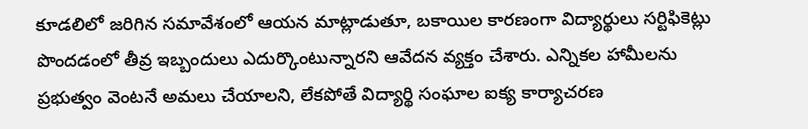కూడలిలో జరిగిన సమావేశంలో ఆయన మాట్లాడుతూ, బకాయిల కారణంగా విద్యార్థులు సర్టిఫికెట్లు పొందడంలో తీవ్ర ఇబ్బందులు ఎదుర్కొంటున్నారని ఆవేదన వ్యక్తం చేశారు. ఎన్నికల హామీలను ప్రభుత్వం వెంటనే అమలు చేయాలని, లేకపోతే విద్యార్థి సంఘాల ఐక్య కార్యాచరణ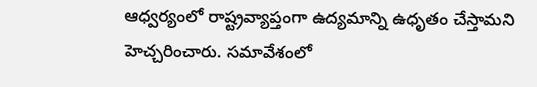ఆధ్వర్యంలో రాష్ట్రవ్యాప్తంగా ఉద్యమాన్ని ఉధృతం చేస్తామని హెచ్చరించారు. సమావేశంలో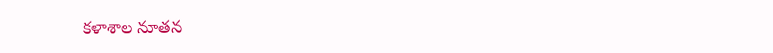కళాశాల నూతన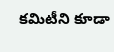కమిటీని కూడా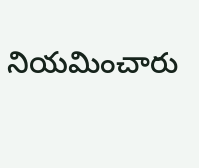నియమించారు